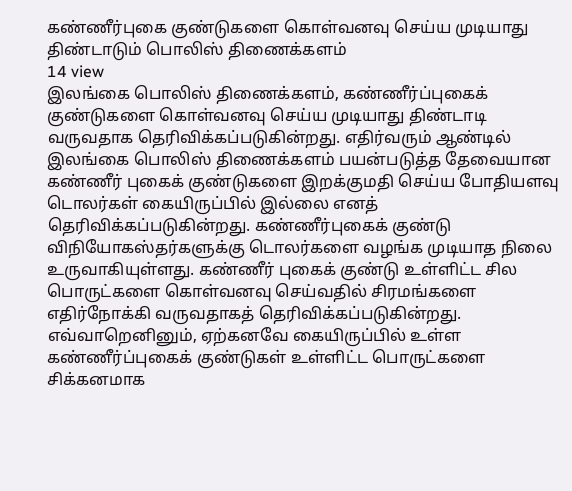கண்ணீர்புகை குண்டுகளை கொள்வனவு செய்ய முடியாது திண்டாடும் பொலிஸ் திணைக்களம்
14 view
இலங்கை பொலிஸ் திணைக்களம், கண்ணீர்ப்புகைக் குண்டுகளை கொள்வனவு செய்ய முடியாது திண்டாடி வருவதாக தெரிவிக்கப்படுகின்றது. எதிர்வரும் ஆண்டில் இலங்கை பொலிஸ் திணைக்களம் பயன்படுத்த தேவையான கண்ணீர் புகைக் குண்டுகளை இறக்குமதி செய்ய போதியளவு டொலர்கள் கையிருப்பில் இல்லை எனத் தெரிவிக்கப்படுகின்றது. கண்ணீர்புகைக் குண்டு விநியோகஸ்தர்களுக்கு டொலர்களை வழங்க முடியாத நிலை உருவாகியுள்ளது. கண்ணீர் புகைக் குண்டு உள்ளிட்ட சில பொருட்களை கொள்வனவு செய்வதில் சிரமங்களை எதிர்நோக்கி வருவதாகத் தெரிவிக்கப்படுகின்றது. எவ்வாறெனினும், ஏற்கனவே கையிருப்பில் உள்ள கண்ணீர்ப்புகைக் குண்டுகள் உள்ளிட்ட பொருட்களை சிக்கனமாக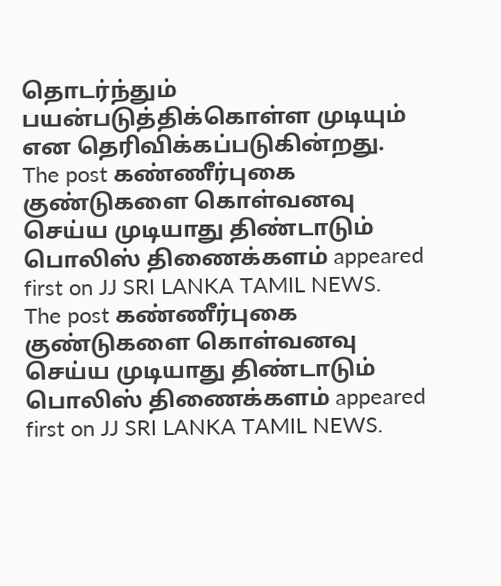தொடர்ந்தும் பயன்படுத்திக்கொள்ள முடியும் என தெரிவிக்கப்படுகின்றது.
The post கண்ணீர்புகை குண்டுகளை கொள்வனவு செய்ய முடியாது திண்டாடும் பொலிஸ் திணைக்களம் appeared first on JJ SRI LANKA TAMIL NEWS.
The post கண்ணீர்புகை குண்டுகளை கொள்வனவு செய்ய முடியாது திண்டாடும் பொலிஸ் திணைக்களம் appeared first on JJ SRI LANKA TAMIL NEWS.